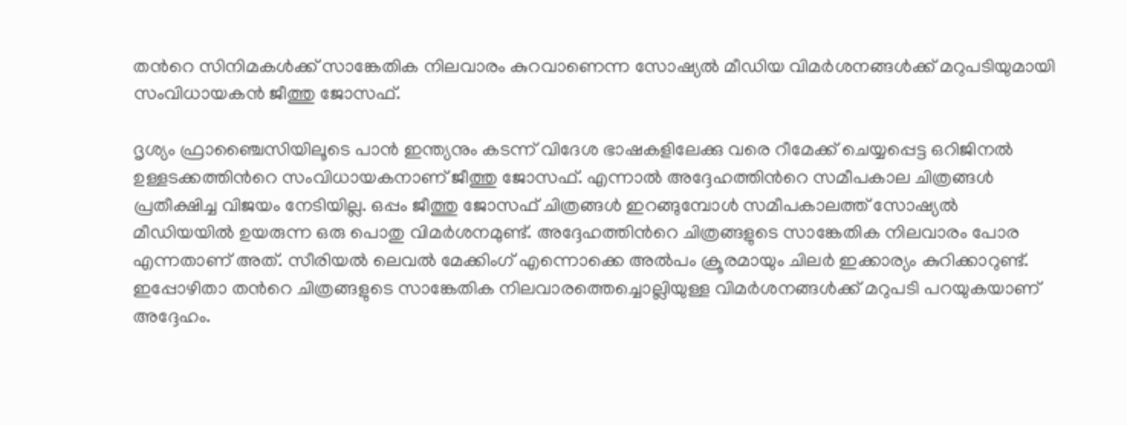തന്‍റെ സിനിമകള്‍ക്ക് സാങ്കേതിക നിലവാരം കുറവാണെന്ന സോഷ്യൽ മീഡിയ വിമർശനങ്ങൾക്ക് മറുപടിയുമായി സംവിധായകൻ ജീത്തു ജോസഫ്.

ദൃശ്യം ഫ്രാഞ്ചൈസിയിലൂടെ പാന്‍ ഇന്ത്യനും കടന്ന് വിദേശ ഭാഷകളിലേക്കു വരെ റീമേക്ക് ചെയ്യപ്പെട്ട ഒറിജിനല്‍ ഉള്ളടക്കത്തിന്‍റെ സംവിധായകനാണ് ജീത്തു ജോസഫ്. എന്നാല്‍ അദ്ദേഹത്തിന്‍റെ സമീപകാല ചിത്രങ്ങള്‍ പ്രതീക്ഷിച്ച വിജയം നേടിയില്ല. ഒപ്പം ജീത്തു ജോസഫ് ചിത്രങ്ങള്‍ ഇറങ്ങുമ്പോള്‍ സമീപകാലത്ത് സോഷ്യല്‍ മീഡിയയില്‍ ഉയരുന്ന ഒരു പൊതു വിമര്‍ശനമുണ്ട്. അദ്ദേഹത്തിന്‍റെ ചിത്രങ്ങളുടെ സാങ്കേതിക നിലവാരം പോര എന്നതാണ് അത്. സീരിയല്‍ ലെവല്‍ മേക്കിംഗ് എന്നൊക്കെ അല്‍പം ക്രൂരമായും ചിലര്‍ ഇക്കാര്യം കുറിക്കാറുണ്ട്. ഇപ്പോഴിതാ തന്‍റെ ചിത്രങ്ങളുടെ സാങ്കേതിക നിലവാരത്തെച്ചൊല്ലിയുള്ള വിമര്‍ശനങ്ങള്‍ക്ക് മറുപടി പറയുകയാണ് അദ്ദേഹം.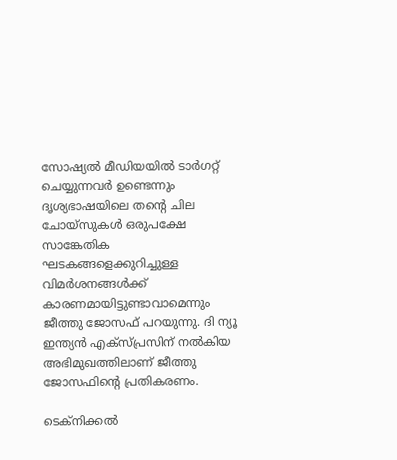സോഷ്യല്‍ മീഡിയയില്‍ ടാര്‍ഗറ്റ് ചെയ്യുന്നവര്‍ ഉണ്ടെന്നും ദൃശ്യഭാഷയിലെ തന്‍റെ ചില ചോയ്‍സുകള്‍ ഒരുപക്ഷേ സാങ്കേതിക ഘടകങ്ങളെക്കുറിച്ചുള്ള വിമര്‍ശനങ്ങള്‍ക്ക് കാരണമായിട്ടുണ്ടാവാമെന്നും ജീത്തു ജോസഫ് പറയുന്നു. ദി ന്യൂ ഇന്ത്യന്‍ എക്സ്പ്രസിന് നല്‍കിയ അഭിമുഖത്തിലാണ് ജീത്തു ജോസഫിന്‍റെ പ്രതികരണം.

ടെക്നിക്കല്‍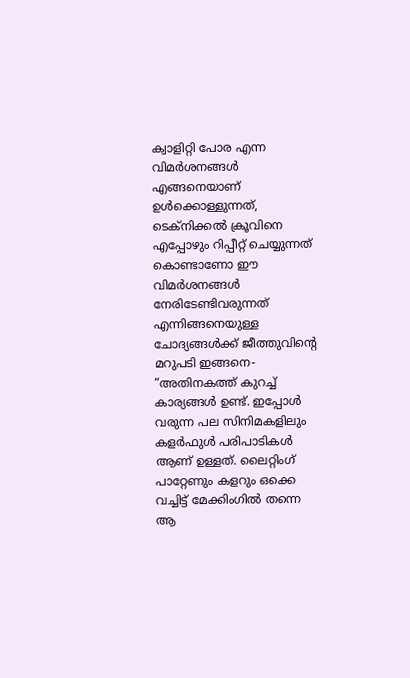ക്വാളിറ്റി പോര എന്ന വിമര്‍ശനങ്ങള്‍ എങ്ങനെയാണ് ഉള്‍ക്കൊള്ളുന്നത്, ടെക്നിക്കല്‍ ക്രൂവിനെ എപ്പോഴും റിപ്പീറ്റ് ചെയ്യുന്നത് കൊണ്ടാണോ ഈ വിമര്‍ശനങ്ങള്‍ നേരിടേണ്ടിവരുന്നത് എന്നിങ്ങനെയുള്ള ചോദ്യങ്ങള്‍ക്ക് ജീത്തുവിന്‍റെ മറുപടി ഇങ്ങനെ- “അതിനകത്ത് കുറച്ച് കാര്യങ്ങള്‍ ഉണ്ട്. ഇപ്പോള്‍ വരുന്ന പല സിനിമകളിലും കളര്‍ഫുള്‍ പരിപാടികള്‍ ആണ് ഉള്ളത്. ലൈറ്റിംഗ് പാറ്റേണും കളറും ഒക്കെ വച്ചിട്ട് മേക്കിംഗില്‍ തന്നെ ആ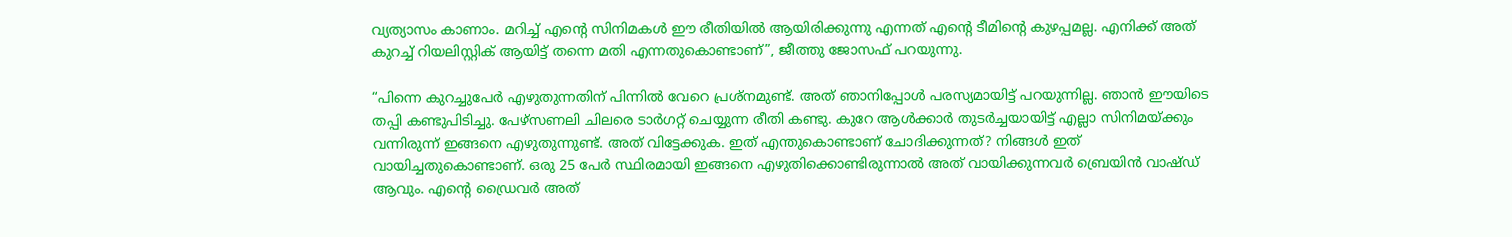വ്യത്യാസം കാണാം. മറിച്ച് എന്‍റെ സിനിമകള്‍ ഈ രീതിയില്‍ ആയിരിക്കുന്നു എന്നത് എന്‍റെ ടീമിന്‍റെ കുഴപ്പമല്ല. എനിക്ക് അത് കുറച്ച് റിയലിസ്റ്റിക് ആയിട്ട് തന്നെ മതി എന്നതുകൊണ്ടാണ്”, ജീത്തു ജോസഫ് പറയുന്നു.

“പിന്നെ കുറച്ചുപേര്‍ എഴുതുന്നതിന് പിന്നില്‍ വേറെ പ്രശ്നമുണ്ട്. അത് ഞാനിപ്പോള്‍ പരസ്യമായിട്ട് പറയുന്നില്ല. ഞാന്‍ ഈയിടെ തപ്പി കണ്ടുപിടിച്ചു. പേഴ്സണലി ചിലരെ ടാര്‍ഗറ്റ് ചെയ്യുന്ന രീതി കണ്ടു. കുറേ ആള്‍ക്കാര്‍ തുടര്‍ച്ചയായിട്ട് എല്ലാ സിനിമയ്ക്കും വന്നിരുന്ന് ഇങ്ങനെ എഴുതുന്നുണ്ട്. അത് വിട്ടേക്കുക. ഇത് എന്തുകൊണ്ടാണ് ചോദിക്കുന്നത്? നിങ്ങള്‍ ഇത് വായിച്ചതുകൊണ്ടാണ്. ഒരു 25 പേര്‍ സ്ഥിരമായി ഇങ്ങനെ എഴുതിക്കൊണ്ടിരുന്നാല്‍ അത് വായിക്കുന്നവര്‍ ബ്രെയിന്‍ വാഷ്ഡ് ആവും. എന്‍റെ ഡ്രൈവര്‍ അത്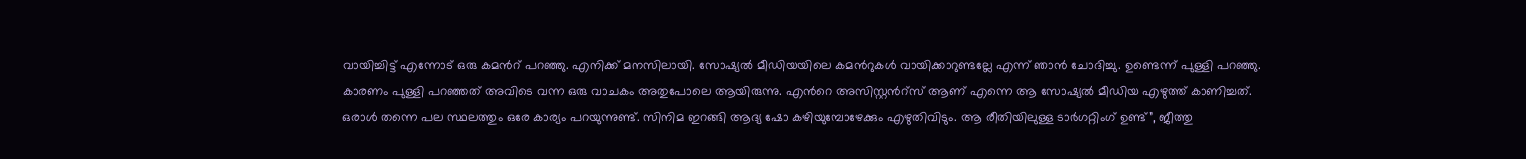വായിച്ചിട്ട് എന്നോട് ഒരു കമന്‍റ് പറഞ്ഞു. എനിക്ക് മനസിലായി. സോഷ്യല്‍ മീഡിയയിലെ കമന്‍റുകള്‍ വായിക്കാറുണ്ടല്ലേ എന്ന് ഞാന്‍ ചോദിച്ചു. ഉണ്ടെന്ന് പുള്ളി പറഞ്ഞു. കാരണം പുള്ളി പറഞ്ഞത് അവിടെ വന്ന ഒരു വാചകം അതുപോലെ ആയിരുന്നു. എന്‍റെ അസിസ്റ്റന്‍റ്സ് ആണ് എന്നെ ആ സോഷ്യല്‍ മീഡിയ എഴുത്ത് കാണിച്ചത്. ഒരാള്‍ തന്നെ പല സ്ഥലത്തും ഒരേ കാര്യം പറയുന്നുണ്ട്. സിനിമ ഇറങ്ങി ആദ്യ ഷോ കഴിയുമ്പോഴേക്കും എഴുതിവിടും. ആ രീതിയിലുള്ള ടാര്‍ഗറ്റിംഗ് ഉണ്ട്”, ജീത്തു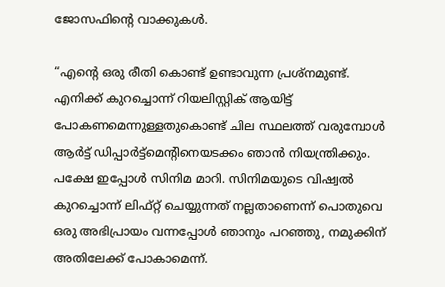ജോസഫിന്‍റെ വാക്കുകള്‍.

“എന്‍റെ ഒരു രീതി കൊണ്ട് ഉണ്ടാവുന്ന പ്രശ്നമുണ്ട്. എനിക്ക് കുറച്ചൊന്ന് റിയലിസ്റ്റിക് ആയിട്ട് പോകണമെന്നുള്ളതുകൊണ്ട് ചില സ്ഥലത്ത് വരുമ്പോള്‍ ആര്‍ട്ട് ഡിപ്പാര്‍ട്ട്മെന്‍റിനെയടക്കം ഞാന്‍ നിയന്ത്രിക്കും. പക്ഷേ ഇപ്പോള്‍ സിനിമ മാറി. സിനിമയുടെ വിഷ്വല്‍ കുറച്ചൊന്ന് ലിഫ്റ്റ് ചെയ്യുന്നത് നല്ലതാണെന്ന് പൊതുവെ ഒരു അഭിപ്രായം വന്നപ്പോള്‍ ഞാനും പറഞ്ഞു, നമുക്കിന് അതിലേക്ക് പോകാമെന്ന്.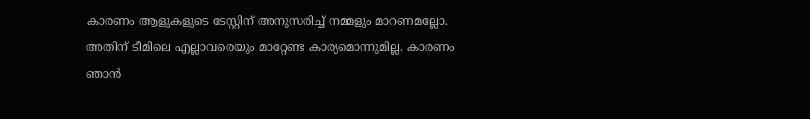കാരണം ആളുകളുടെ ടേസ്റ്റിന് അനുസരിച്ച് നമ്മളും മാറണമല്ലോ. അതിന് ടീമിലെ എല്ലാവരെയും മാറ്റേണ്ട കാര്യമൊന്നുമില്ല. കാരണം ഞാന്‍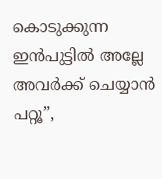കൊടുക്കുന്ന ഇന്‍പുട്ടില്‍ അല്ലേ അവര്‍ക്ക് ചെയ്യാന്‍ പറ്റൂ”,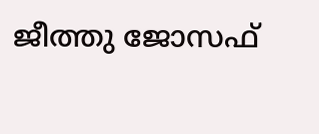ജീത്തു ജോസഫ്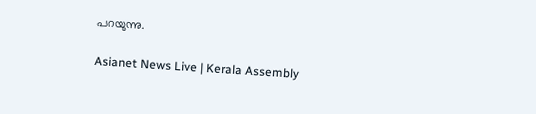പറയുന്നു.

Asianet News Live | Kerala Assembly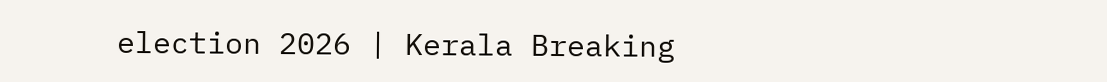election 2026 | Kerala Breaking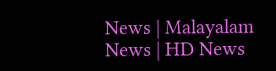News | Malayalam News | HD News